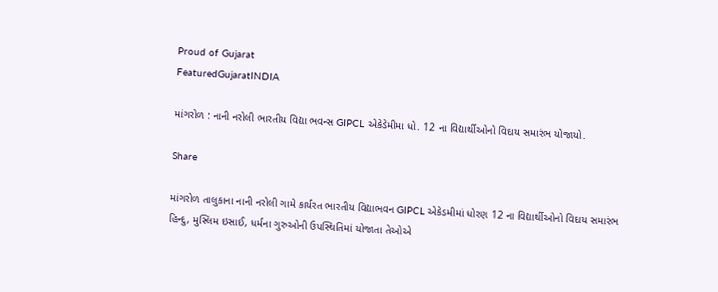Proud of Gujarat
FeaturedGujaratINDIA

માંગરોળ : નાની નરોલી ભારતીય વિદ્યા ભવન્સ GIPCL એકેડેમીમા ધો. 12 ના વિદ્યાર્થીઓનો વિદાય સમારંભ યોજાયો.

Share

માંગરોળ તાલુકાના નાની નરોલી ગામે કાર્યરત ભારતીય વિદ્યાભવન GIPCL એકેડમીમાં ધોરણ 12 ના વિદ્યાર્થીઓનો વિદાય સમારંભ હિન્દુ, મુસ્લિમ ઇસાઈ, ધર્મના ગુરુઓની ઉપસ્થિતિમાં યોજાતા તેઓએ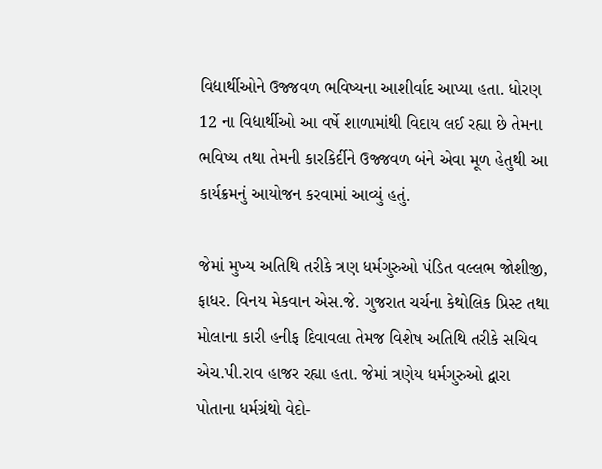વિદ્યાર્થીઓને ઉજ્જવળ ભવિષ્યના આશીર્વાદ આપ્યા હતા. ધોરણ 12 ના વિદ્યાર્થીઓ આ વર્ષે શાળામાંથી વિદાય લઈ રહ્યા છે તેમના ભવિષ્ય તથા તેમની કારકિર્દીને ઉજ્જવળ બંને એવા મૂળ હેતુથી આ કાર્યક્રમનું આયોજન કરવામાં આવ્યું હતું.

જેમાં મુખ્ય અતિથિ તરીકે ત્રણ ધર્મગુરુઓ પંડિત વલ્લભ જોશીજી, ફાધર. વિનય મેકવાન એસ.જે. ગુજરાત ચર્ચના કેથોલિક પ્રિસ્ટ તથા મોલાના કારી હનીફ દિવાવલા તેમજ વિશેષ અતિથિ તરીકે સચિવ એચ.પી.રાવ હાજર રહ્યા હતા. જેમાં ત્રણેય ધર્મગુરુઓ દ્વારા પોતાના ધર્મગ્રંથો વેદો-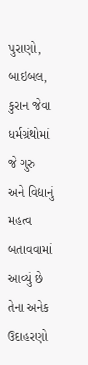પુરાણો, બાઇબલ, કુરાન જેવા ધર્મગ્રંથોમાં જે ગુરુ અને વિદ્યાનું મહત્વ બતાવવામાં આવ્યું છે તેના અનેક ઉદાહરણો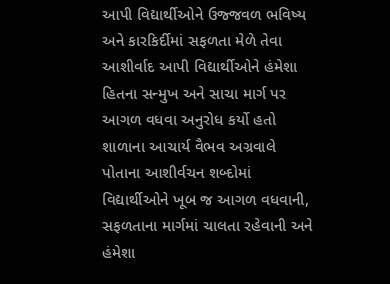આપી વિદ્યાર્થીઓને ઉજ્જવળ ભવિષ્ય અને કારકિર્દીમાં સફળતા મેળે તેવા આશીર્વાદ આપી વિદ્યાર્થીઓને હંમેશા હિતના સન્મુખ અને સાચા માર્ગ પર આગળ વધવા અનુરોધ કર્યો હતો શાળાના આચાર્ય વૈભવ અગ્રવાલે પોતાના આશીર્વચન શબ્દોમાં વિદ્યાર્થીઓને ખૂબ જ આગળ વધવાની, સફળતાના માર્ગમાં ચાલતા રહેવાની અને હંમેશા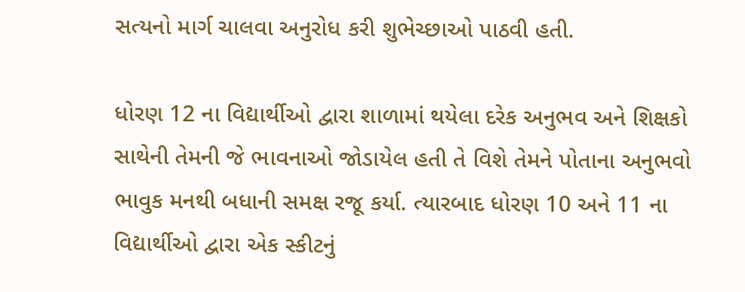સત્યનો માર્ગ ચાલવા અનુરોધ કરી શુભેચ્છાઓ પાઠવી હતી.

ધોરણ 12 ના વિદ્યાર્થીઓ દ્વારા શાળામાં થયેલા દરેક અનુભવ અને શિક્ષકો સાથેની તેમની જે ભાવનાઓ જોડાયેલ હતી તે વિશે તેમને પોતાના અનુભવો ભાવુક મનથી બધાની સમક્ષ રજૂ કર્યા. ત્યારબાદ ધોરણ 10 અને 11 ના વિદ્યાર્થીઓ દ્વારા એક સ્કીટનું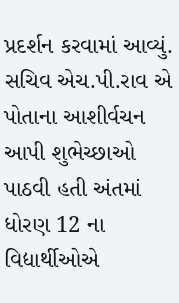પ્રદર્શન કરવામાં આવ્યું. સચિવ એચ.પી.રાવ એ પોતાના આશીર્વચન આપી શુભેચ્છાઓ પાઠવી હતી અંતમાં ધોરણ 12 ના વિદ્યાર્થીઓએ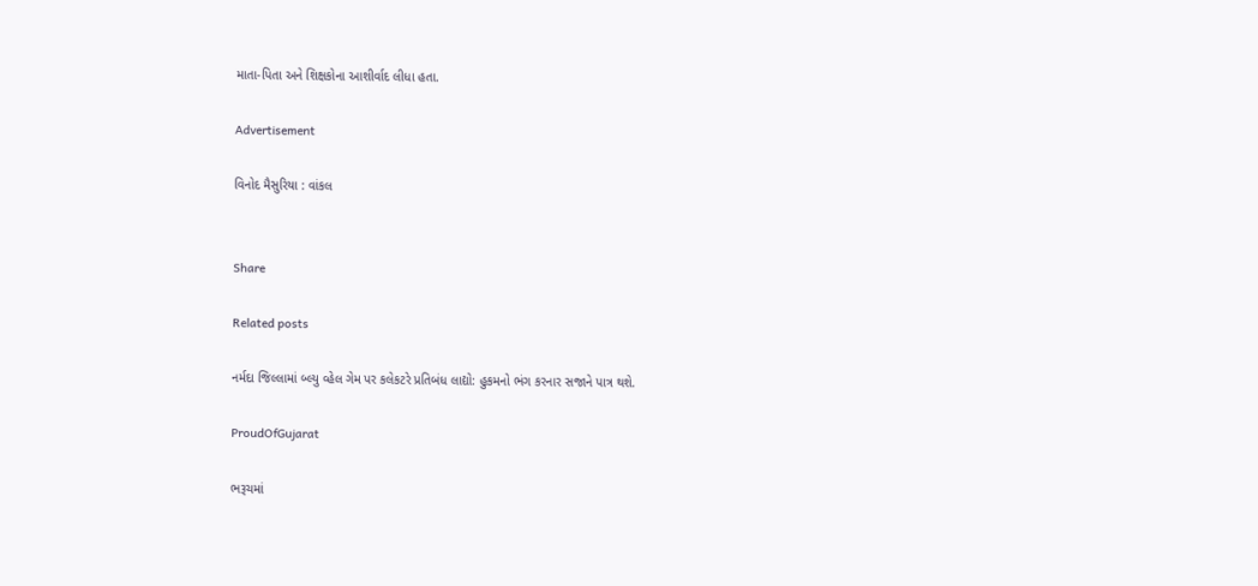માતા-પિતા અને શિક્ષકોના આશીર્વાદ લીધા હતા.

Advertisement

વિનોદ મૈસુરિયા : વાંકલ


Share

Related posts

નર્મદા જિલ્લામાં બ્લ્યુ વ્હેલ ગેમ પર કલેકટરે પ્રતિબંધ લાદ્યો: હુકમનો ભંગ કરનાર સજાને પાત્ર થશે.

ProudOfGujarat

ભરૂચમાં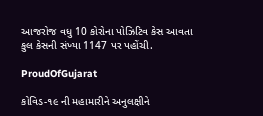આજરોજ વધુ 10 કોરોના પોઝિટિવ કેસ આવતા કુલ કેસની સંખ્યા 1147 પર પહોંચી.

ProudOfGujarat

કોવિડ-૧૯ ની મહામારીને અનુલક્ષીને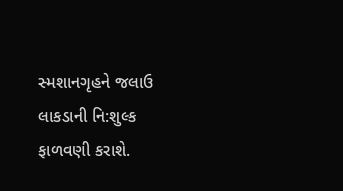સ્મશાનગૃહને જલાઉ લાકડાની નિ:શુલ્ક ફાળવણી કરાશે.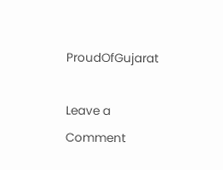ProudOfGujarat

Leave a Comment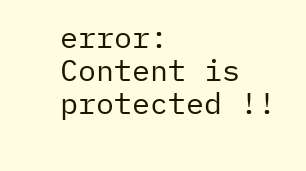error: Content is protected !!